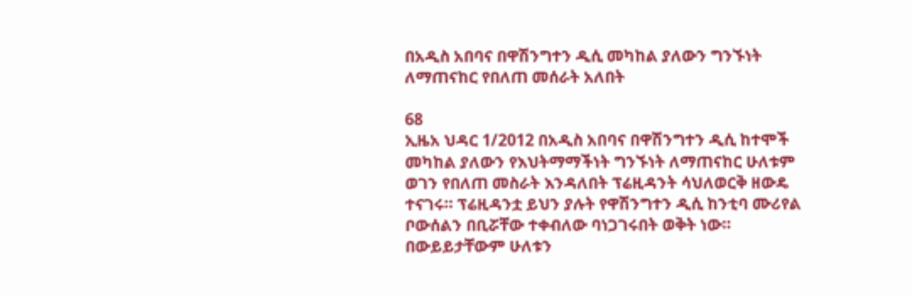በአዲስ አበባና በዋሽንግተን ዲሲ መካከል ያለውን ግንኙነት ለማጠናከር የበለጠ መሰራት አለበት

68
ኢዜአ ህዳር 1/2012 በአዲስ አበባና በዋሽንግተን ዲሲ ከተሞች መካከል ያለውን የእህትማማችነት ግንኙነት ለማጠናከር ሁለቱም ወገን የበለጠ መስራት እንዳለበት ፕሬዚዳንት ሳህለወርቅ ዘውዴ ተናገሩ። ፕሬዚዳንቷ ይህን ያሉት የዋሽንግተን ዲሲ ከንቲባ ሙሪየል ቦውሰልን በቢሯቸው ተቀብለው ባነጋገሩበት ወቅት ነው። በውይይታቸውም ሁለቱን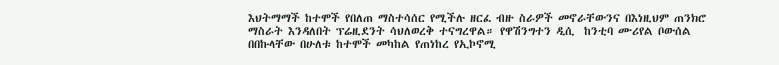እህትማማች ከተሞች የበለጠ ማስተሳሰር የሚችሉ ዘርፈ ብዙ ስራዎች መኖራቸውንና በእነዚህም ጠንክሮ ማስራት እንዳለበት ፕሬዚደንት ሳህለወረቅ ተናግረዋል። የዋሽንግተን ዲሲ  ከንቲባ ሙሪየል ቦውሰል በበኩላቸው በሁለቱ ከተሞች መካከል የጠነከረ የኢኮኖሚ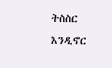ትስስር እንዲኖር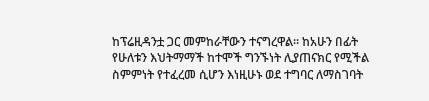ከፕሬዚዳንቷ ጋር መምከራቸውን ተናግረዋል። ከአሁን በፊት የሁለቱን እህትማማች ከተሞች ግንኙነት ሊያጠናክር የሚችል ስምምነት የተፈረመ ሲሆን እነዚሁኑ ወደ ተግባር ለማስገባት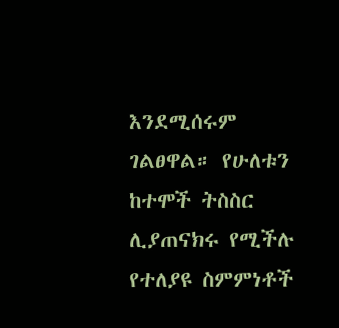እንደሚሰሩም ገልፀዋል። የሁለቱን ከተሞች ትስስር ሊያጠናክሩ የሚችሉ የተለያዩ ስምምነቶች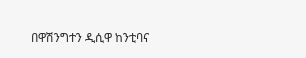በዋሽንግተን ዲሲዋ ከንቲባና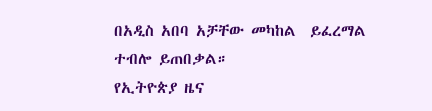በአዲስ አበባ አቻቸው መካከል  ይፈረማል ተብሎ ይጠበቃል።
የኢትዮጵያ ዜና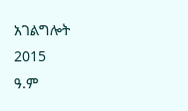አገልግሎት
2015
ዓ.ም